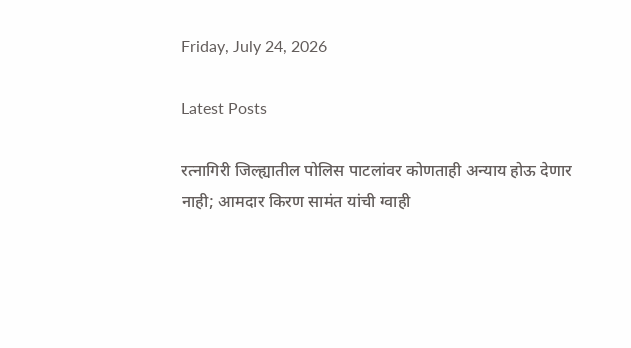Friday, July 24, 2026

Latest Posts

रत्नागिरी जिल्ह्यातील पोलिस पाटलांवर कोणताही अन्याय होऊ देणार नाही; आमदार किरण सामंत यांची ग्वाही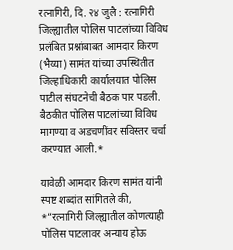रत्नागिरी, दि. २४ जुलै : रत्नागिरी जिल्ह्यातील पोलिस पाटलांच्या विविध प्रलंबित प्रश्नांबाबत आमदार किरण (भैय्या) सामंत यांच्या उपस्थितीत जिल्हाधिकारी कार्यालयात पोलिस पाटील संघटनेची बैठक पार पडली. बैठकीत पोलिस पाटलांच्या विविध मागण्या व अडचणींवर सविस्तर चर्चा करण्यात आली.*

यावेळी आमदार किरण सामंत यांनी स्पष्ट शब्दांत सांगितले की, *”रत्नागिरी जिल्ह्यातील कोणत्याही पोलिस पाटलावर अन्याय होऊ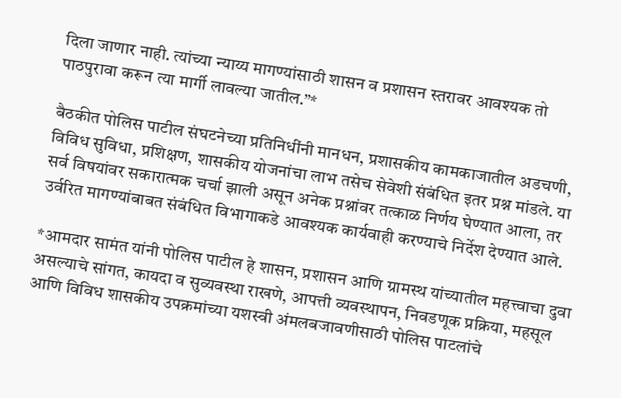दिला जाणार नाही. त्यांच्या न्याय्य मागण्यांसाठी शासन व प्रशासन स्तरावर आवश्यक तो पाठपुरावा करून त्या मार्गी लावल्या जातील.”*

बैठकीत पोलिस पाटील संघटनेच्या प्रतिनिधींनी मानधन, प्रशासकीय कामकाजातील अडचणी, विविध सुविधा, प्रशिक्षण, शासकीय योजनांचा लाभ तसेच सेवेशी संबंधित इतर प्रश्न मांडले. या सर्व विषयांवर सकारात्मक चर्चा झाली असून अनेक प्रश्नांवर तत्काळ निर्णय घेण्यात आला, तर उर्वरित मागण्यांबाबत संबंधित विभागाकडे आवश्यक कार्यवाही करण्याचे निर्देश देण्यात आले.

*आमदार सामंत यांनी पोलिस पाटील हे शासन, प्रशासन आणि ग्रामस्थ यांच्यातील महत्त्वाचा दुवा असल्याचे सांगत, कायदा व सुव्यवस्था राखणे, आपत्ती व्यवस्थापन, निवडणूक प्रक्रिया, महसूल आणि विविध शासकीय उपक्रमांच्या यशस्वी अंमलबजावणीसाठी पोलिस पाटलांचे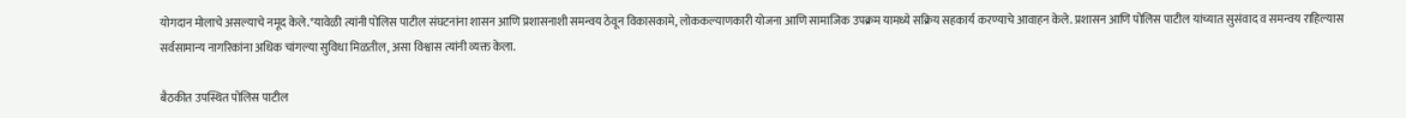योगदान मोलाचे असल्याचे नमूद केले.*यावेळी त्यांनी पोलिस पाटील संघटनांना शासन आणि प्रशासनाशी समन्वय ठेवून विकासकामे, लोककल्याणकारी योजना आणि सामाजिक उपक्रम यामध्ये सक्रिय सहकार्य करण्याचे आवाहन केले. प्रशासन आणि पोलिस पाटील यांच्यात सुसंवाद व समन्वय राहिल्यास सर्वसामान्य नागरिकांना अधिक चांगल्या सुविधा मिळतील, असा विश्वास त्यांनी व्यक्त केला.

बैठकीत उपस्थित पोलिस पाटील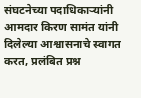संघटनेच्या पदाधिकाऱ्यांनी आमदार किरण सामंत यांनी दिलेल्या आश्वासनाचे स्वागत करत, प्रलंबित प्रश्न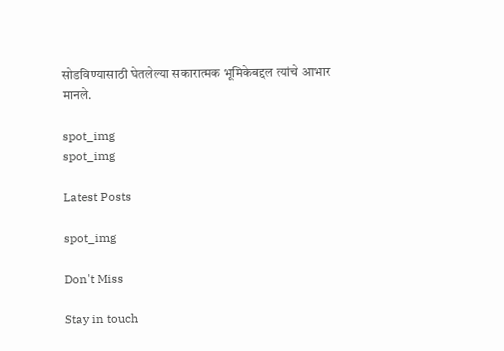सोडविण्यासाठी घेतलेल्या सकारात्मक भूमिकेबद्दल त्यांचे आभार मानले.

spot_img
spot_img

Latest Posts

spot_img

Don't Miss

Stay in touch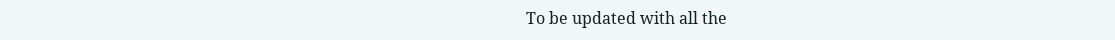To be updated with all the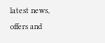latest news, offers and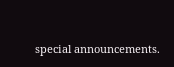special announcements.